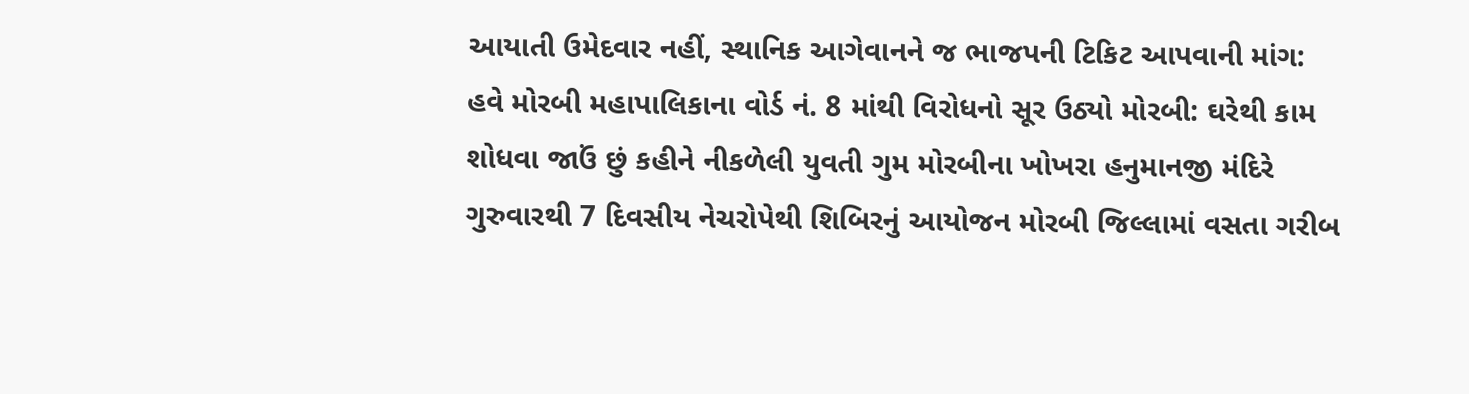આયાતી ઉમેદવાર નહીં, સ્થાનિક આગેવાનને જ ભાજપની ટિકિટ આપવાની માંગ: હવે મોરબી મહાપાલિકાના વોર્ડ નં. 8 માંથી વિરોધનો સૂર ઉઠ્યો મોરબી: ઘરેથી કામ શોધવા જાઉં છું કહીને નીકળેલી યુવતી ગુમ મોરબીના ખોખરા હનુમાનજી મંદિરે ગુરુવારથી 7 દિવસીય નેચરોપેથી શિબિરનું આયોજન મોરબી જિલ્લામાં વસતા ગરીબ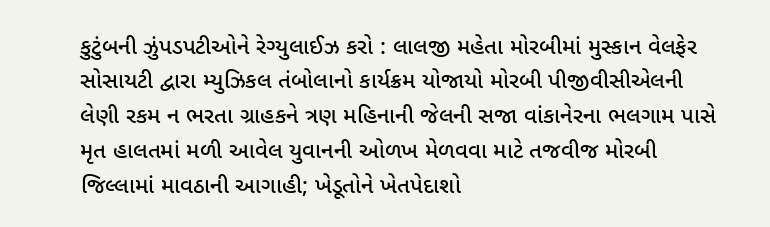કુટુંબની ઝુંપડપટીઓને રેગ્યુલાઈઝ કરો : લાલજી મહેતા મોરબીમાં મુસ્કાન વેલફેર સોસાયટી દ્વારા મ્યુઝિકલ તંબોલાનો કાર્યક્રમ યોજાયો મોરબી પીજીવીસીએલની લેણી રકમ ન ભરતા ગ્રાહકને ત્રણ મહિનાની જેલની સજા વાંકાનેરના ભલગામ પાસે મૃત હાલતમાં મળી આવેલ યુવાનની ઓળખ મેળવવા માટે તજવીજ મોરબી જિલ્લામાં માવઠાની આગાહી; ખેડૂતોને ખેતપેદાશો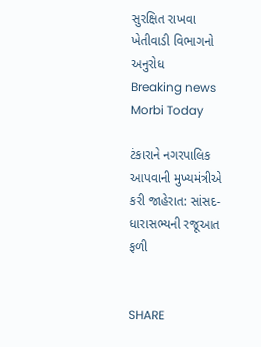સુરક્ષિત રાખવા ખેતીવાડી વિભાગનો અનુરોધ
Breaking news
Morbi Today

ટંકારાને નગરપાલિક આપવાની મુખ્યમંત્રીએ કરી જાહેરાત: સાંસદ-ધારાસભ્યની રજૂઆત ફળી


SHARE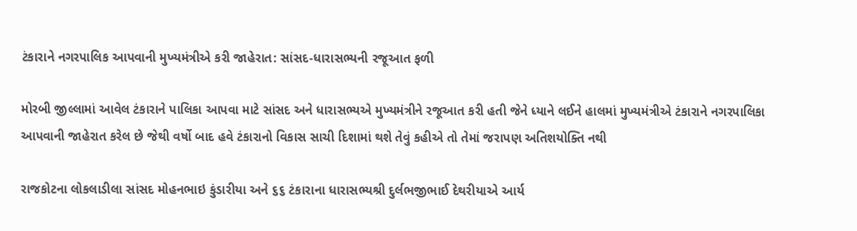ટંકારાને નગરપાલિક આપવાની મુખ્યમંત્રીએ કરી જાહેરાત: સાંસદ-ધારાસભ્યની રજૂઆત ફળી

મોરબી જીલ્લામાં આવેલ ટંકારાને પાલિકા આપવા માટે સાંસદ અને ધારાસભ્યએ મુખ્યમંત્રીને રજૂઆત કરી હતી જેને ધ્યાને લઈને હાલમાં મુખ્યમંત્રીએ ટંકારાને નગરપાલિકા આપવાની જાહેરાત કરેલ છે જેથી વર્ષો બાદ હવે ટંકારાનો વિકાસ સાચી દિશામાં થશે તેવું કહીએ તો તેમાં જરાપણ અતિશયોક્તિ નથી

રાજકોટના લોકલાડીલા સાંસદ મોહનભાઇ કુંડારીયા અને ૬૬ ટંકારાના ધારાસભ્યશ્રી દુર્લભજીભાઈ દેથરીયાએ આર્ય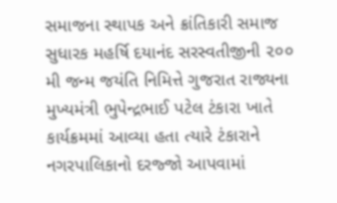સમાજના સ્થાપક અને ક્રાંતિકારી સમાજ સુધારક મહર્ષિ દયાનંદ સરસ્વતીજીની ૨૦૦ મી જન્મ જયંતિ નિમિત્તે ગુજરાત રાજ્યના મુખ્યમંત્રી ભુપેન્દ્રભાઈ પટેલ ટંકારા ખાતે કાર્યક્રમમાં આવ્યા હતા ત્યારે ટંકારાને નગરપાલિકાનો દરજ્જો આપવામાં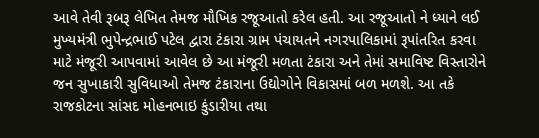આવે તેવી રૂબરૂ લેખિત તેમજ મૌખિક રજૂઆતો કરેલ હતી. આ રજૂઆતો ને ધ્યાને લઈ મુખ્યમંત્રી ભુપેન્દ્રભાઈ પટેલ દ્વારા ટંકારા ગ્રામ પંચાયતને નગરપાલિકામાં રૂપાંતરિત કરવા માટે મંજૂરી આપવામાં આવેલ છે આ મંજૂરી મળતા ટંકારા અને તેમાં સમાવિષ્ટ વિસ્તારોને જન સુખાકારી સુવિધાઓ તેમજ ટંકારાના ઉદ્યોગોને વિકાસમાં બળ મળશે. આ તકે રાજકોટના સાંસદ મોહનભાઇ કુંડારીયા તથા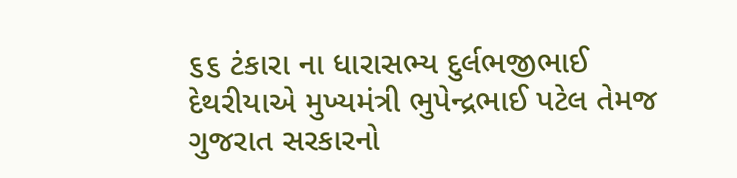૬૬ ટંકારા ના ધારાસભ્ય દુર્લભજીભાઈ દેથરીયાએ મુખ્યમંત્રી ભુપેન્દ્રભાઈ પટેલ તેમજ ગુજરાત સરકારનો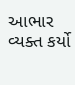આભાર વ્યક્ત કર્યો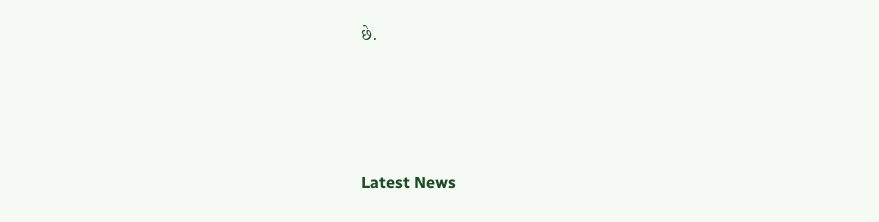છે.






Latest News